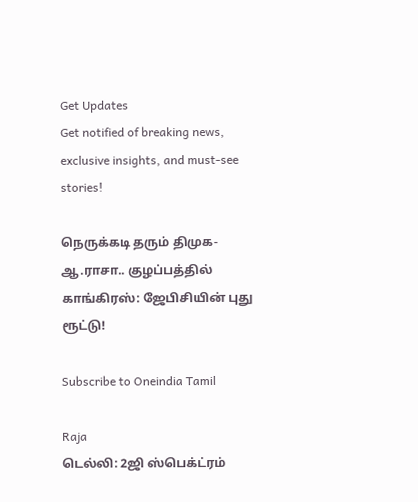Get Updates
Get notified of breaking news, exclusive insights, and must-see stories!

நெருக்கடி தரும் திமுக- ஆ.ராசா.. குழப்பத்தில் காங்கிரஸ்: ஜேபிசியின் புது ரூட்டு!

Subscribe to Oneindia Tamil

Raja
டெல்லி: 2ஜி ஸ்பெக்ட்ரம்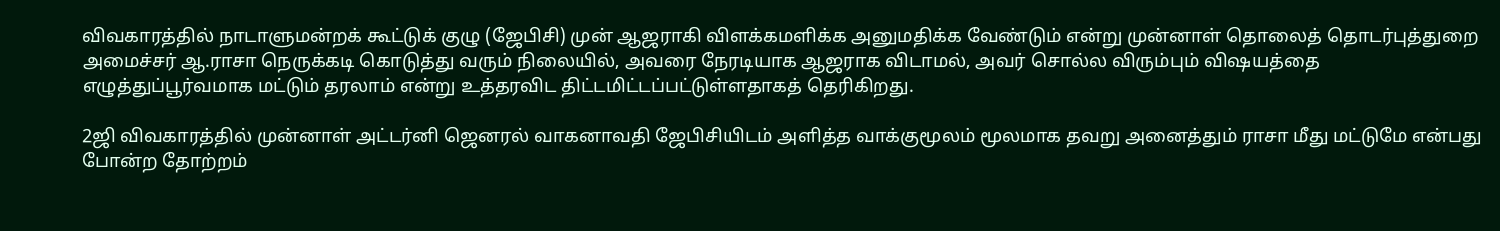விவகாரத்தில் நாடாளுமன்றக் கூட்டுக் குழு (ஜேபிசி) முன் ஆஜராகி விளக்கமளிக்க அனுமதிக்க வேண்டும் என்று முன்னாள் தொலைத் தொடர்புத்துறை அமைச்சர் ஆ.ராசா நெருக்கடி கொடுத்து வரும் நிலையில், அவரை நேரடியாக ஆஜராக விடாமல், அவர் சொல்ல விரும்பும் விஷயத்தை எழுத்துப்பூர்வமாக மட்டும் தரலாம் என்று உத்தரவிட திட்டமிட்டப்பட்டுள்ளதாகத் தெரிகிறது.

2ஜி விவகாரத்தில் முன்னாள் அட்டர்னி ஜெனரல் வாகனாவதி ஜேபிசியிடம் அளித்த வாக்குமூலம் மூலமாக தவறு அனைத்தும் ராசா மீது மட்டுமே என்பது போன்ற தோற்றம்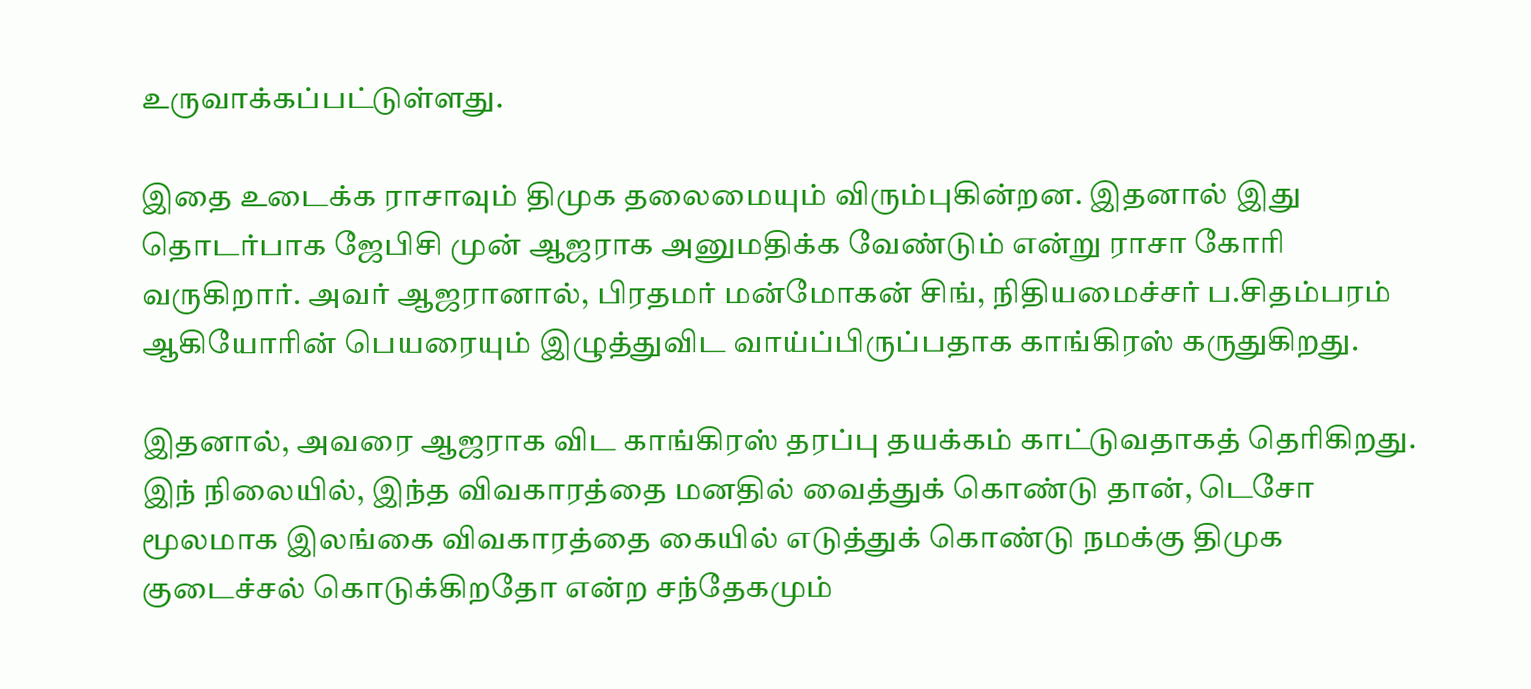உருவாக்கப்பட்டுள்ளது.

இதை உடைக்க ராசாவும் திமுக தலைமையும் விரும்புகின்றன. இதனால் இது தொடர்பாக ஜேபிசி முன் ஆஜராக அனுமதிக்க வேண்டும் என்று ராசா கோரி வருகிறார். அவர் ஆஜரானால், பிரதமர் மன்மோகன் சிங், நிதியமைச்சர் ப.சிதம்பரம் ஆகியோரின் பெயரையும் இழுத்துவிட வாய்ப்பிருப்பதாக காங்கிரஸ் கருதுகிறது.

இதனால், அவரை ஆஜராக விட காங்கிரஸ் தரப்பு தயக்கம் காட்டுவதாகத் தெரிகிறது. இந் நிலையில், இந்த விவகாரத்தை மனதில் வைத்துக் கொண்டு தான், டெசோ மூலமாக இலங்கை விவகாரத்தை கையில் எடுத்துக் கொண்டு நமக்கு திமுக குடைச்சல் கொடுக்கிறதோ என்ற சந்தேகமும்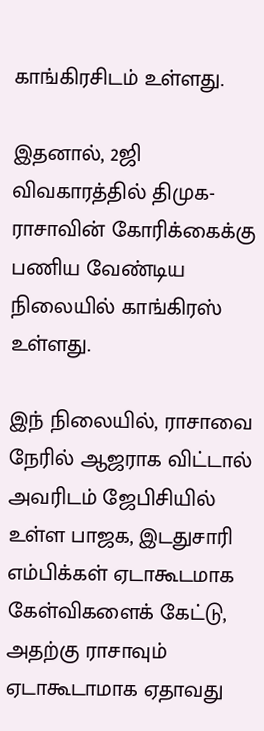காங்கிரசிடம் உள்ளது.

இதனால், 2ஜி விவகாரத்தில் திமுக-ராசாவின் கோரிக்கைக்கு பணிய வேண்டிய நிலையில் காங்கிரஸ் உள்ளது.

இந் நிலையில், ராசாவை நேரில் ஆஜராக விட்டால் அவரிடம் ஜேபிசியில் உள்ள பாஜக, இடதுசாரி எம்பிக்கள் ஏடாகூடமாக கேள்விகளைக் கேட்டு, அதற்கு ராசாவும் ஏடாகூடாமாக ஏதாவது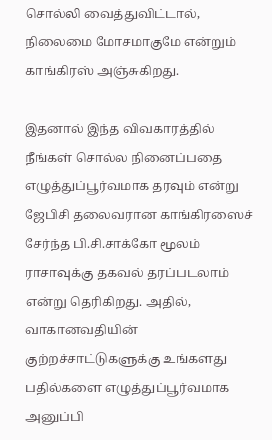சொல்லி வைத்துவிட்டால், நிலைமை மோசமாகுமே என்றும் காங்கிரஸ் அஞ்சுகிறது.

இதனால் இந்த விவகாரத்தில் நீங்கள் சொல்ல நினைப்பதை எழுத்துப்பூர்வமாக தரவும் என்று ஜேபிசி தலைவரான காங்கிரஸைச் சேர்ந்த பி.சி.சாக்கோ மூலம் ராசாவுக்கு தகவல் தரப்படலாம் என்று தெரிகிறது. அதில், வாகானவதியின் குற்றச்சாட்டுகளுக்கு உங்களது பதில்களை எழுத்துப்பூர்வமாக அனுப்பி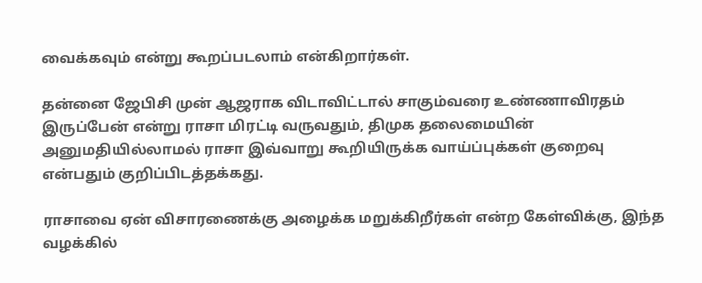வைக்கவும் என்று கூறப்படலாம் என்கிறார்கள்.

தன்னை ஜேபிசி முன் ஆஜராக விடாவிட்டால் சாகும்வரை உண்ணாவிரதம் இருப்பேன் என்று ராசா மிரட்டி வருவதும், திமுக தலைமையின் அனுமதியில்லாமல் ராசா இவ்வாறு கூறியிருக்க வாய்ப்புக்கள் குறைவு என்பதும் குறிப்பிடத்தக்கது.

ராசாவை ஏன் விசாரணைக்கு அழைக்க மறுக்கிறீர்கள் என்ற கேள்விக்கு, இந்த வழக்கில்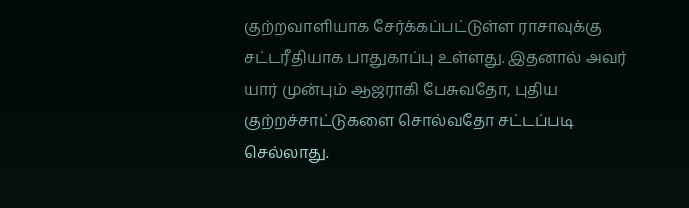குற்றவாளியாக சேர்க்கப்பட்டுள்ள ராசாவுக்கு சட்டரீதியாக பாதுகாப்பு உள்ளது. இதனால் அவர் யார் முன்பும் ஆஜராகி பேசுவதோ, புதிய குற்றச்சாட்டுகளை சொல்வதோ சட்டப்படி செல்லாது.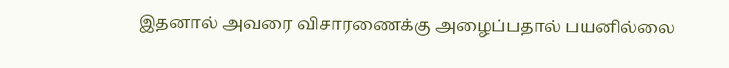இதனால் அவரை விசாரணைக்கு அழைப்பதால் பயனில்லை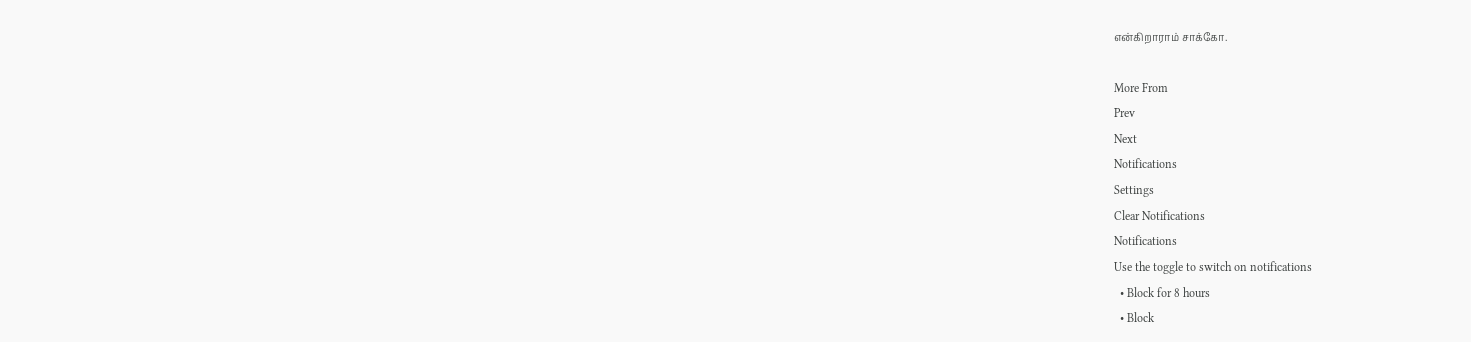என்கிறாராம் சாக்கோ.

More From
Prev
Next
Notifications
Settings
Clear Notifications
Notifications
Use the toggle to switch on notifications
  • Block for 8 hours
  • Block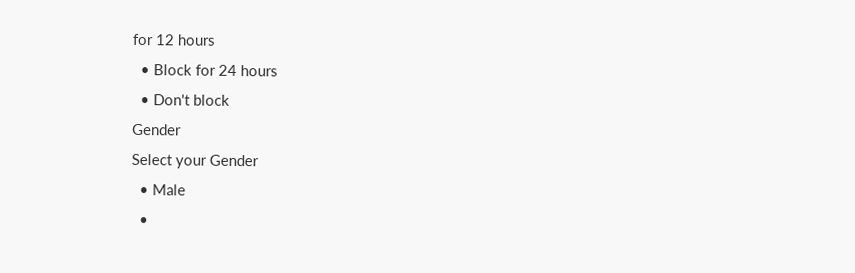for 12 hours
  • Block for 24 hours
  • Don't block
Gender
Select your Gender
  • Male
  •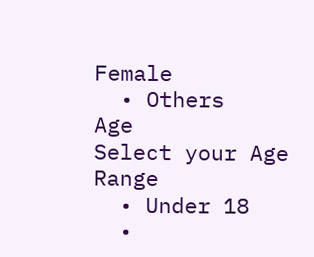Female
  • Others
Age
Select your Age Range
  • Under 18
  •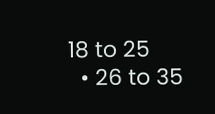18 to 25
  • 26 to 35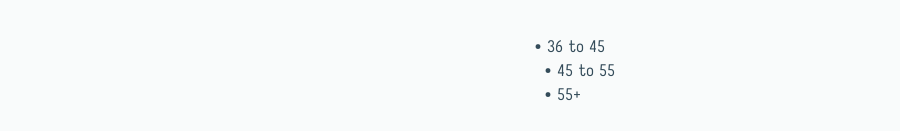• 36 to 45
  • 45 to 55
  • 55+